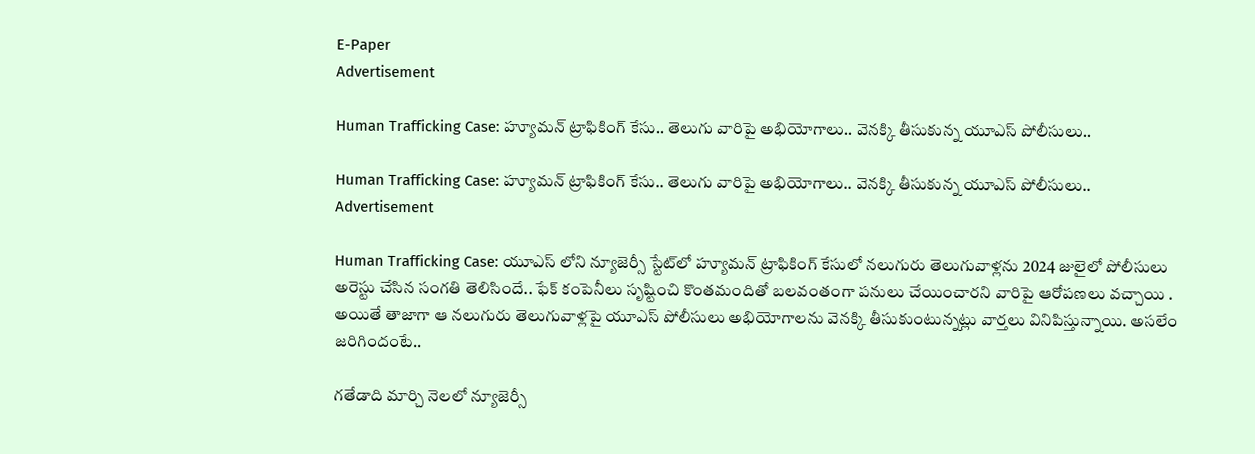E-Paper
Advertisement

Human Trafficking Case: హ్యూమన్ ట్రాఫికింగ్ కేసు.. తెలుగు వారిపై అభియోగాలు.. వెనక్కి తీసుకున్న యూఎస్ పోలీసులు..

Human Trafficking Case: హ్యూమన్ ట్రాఫికింగ్ కేసు.. తెలుగు వారిపై అభియోగాలు.. వెనక్కి తీసుకున్న యూఎస్ పోలీసులు..
Advertisement

Human Trafficking Case: యూఎస్ లోని న్యూజెర్సీ స్టేట్‌లో హ్యూమన్ ట్రాఫికింగ్ కేసులో నలుగురు తెలుగువాళ్లను 2024 జులైలో పోలీసులు అరెస్టు చేసిన సంగతి తెలిసిందే.. ఫేక్ కంపెనీలు సృష్టించి కొంతమందితో బలవంతంగా పనులు చేయించారని వారిపై ఆరోపణలు వచ్చాయి . అయితే తాజాగా ఆ నలుగురు తెలుగువాళ్లపై యూఎస్ పోలీసులు అభియోగాలను వెనక్కి తీసుకుంటున్నట్లు వార్తలు వినిపిస్తున్నాయి. అసలేం జరిగిందంటే..

గతేడాది మార్చి నెలలో న్యూజెర్సీ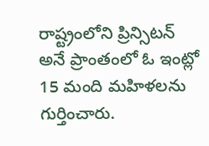రాష్ట్రంలోని ప్రిన్సిటన్ అనే ప్రాంతంలో ఓ ఇంట్లో 15 మంది మహిళలను గుర్తించారు.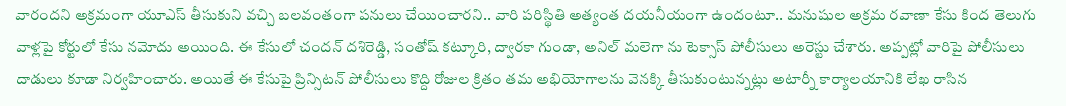వారందని అక్రమంగా యూఎస్ తీసుకుని వచ్చి బలవంతంగా పనులు చేయించారని.. వారి పరిస్థితి అత్యంత దయనీయంగా ఉందంటూ.. మనుషుల అక్రమ రవాణా కేసు కింద తెలుగు వాళ్లపై కోర్టులో కేసు నమోదు అయింది. ఈ కేసులో చందన్ దశిరెడ్డి, సంతోష్ కట్కూరి, ద్వారకా గుండా, అనిల్ మలెగా ను టెక్సాస్ పోలీసులు అరెస్టు చేశారు. అప్పట్లో వారిపై పోలీసులు దాడులు కూడా నిర్వహించారు. అయితే ఈ కేసుపై ప్రిన్సిటన్ పోలీసులు కొద్ది రోజుల క్రితం తమ అభియోగాలను వెనక్కి తీసుకుంటున్నట్లు అటార్నీ కార్యాలయానికి లేఖ రాసిన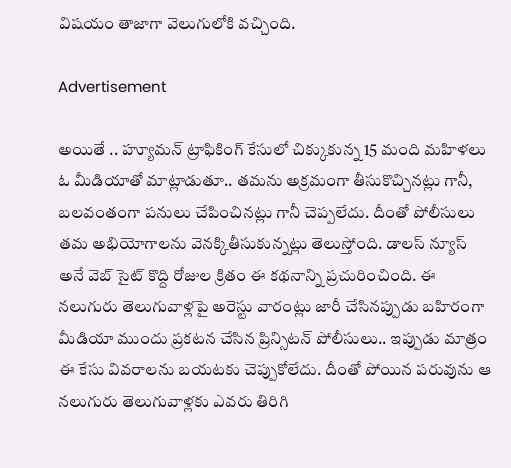విషయం తాజాగా వెలుగులోకి వచ్చింది.

Advertisement

అయితే .. హ్యూమన్ ట్రాఫికింగ్ కేసులో చిక్కుకున్న 15 మంది మహిళలు ఓ మీడియాతో మాట్లాడుతూ.. తమను అక్రమంగా తీసుకొచ్చినట్లు గానీ, బలవంతంగా పనులు చేపించినట్లు గానీ చెప్పలేదు. దీంతో పోలీసులు తమ అభియోగాలను వెనక్కితీసుకున్నట్లు తెలుస్తోంది. డాలస్ న్యూస్ అనే వెబ్ సైట్ కొద్ది రోజుల క్రితం ఈ కథనాన్ని ప్రచురించింది. ఈ నలుగురు తెలుగువాళ్లపై అరెస్టు వారంట్లు జారీ చేసినప్పుడు బహిరంగా మీడియా ముందు ప్రకటన చేసిన ప్రిన్సిటన్ పోలీసులు.. ఇప్పుడు మాత్రం ఈ కేసు వివరాలను బయటకు చెప్పుకోలేదు. దీంతో పోయిన పరువును ఆ నలుగురు తెలుగువాళ్లకు ఎవరు తిరిగి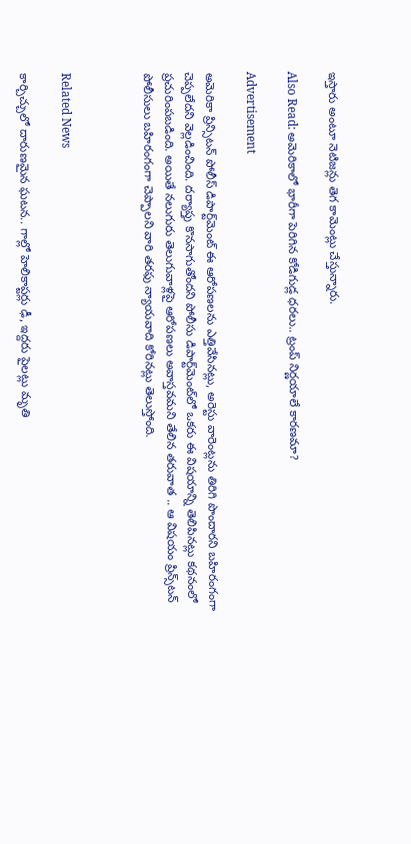ఇస్తారు అంటూ నెటిజన్లు తెగ కామెంట్లు చేస్తున్నారు.

Also Read: అమెరికాలో భారీగా పెరిగిన కోడిగుడ్ల ధరలు.. ట్రంప్ నిర్ణయాలే కారణమా?

Advertisement

అమెరికా ప్రిన్సిటన్ పోలీస్ డిపార్ట్‌మెంట్ ఈ ఆరోపణలను ఎత్తివేసినట్లు, అరెస్టు వారెంట్లను తిరిగి పొందారని బహిరంగంగా చెప్పలేదని వెల్లడించింది. దర్యాప్తు కొనసాగుతోందని పోలీసు డిపార్ట్‌మెంట్‌లో ఒకరు ఈ విషయాన్ని తెలిపినట్లు కథనంలో ప్రచురింపబడింది. అయితే నలుగురు తెలుగువాళ్లపై ఆరోపణలు అవాస్తవమని తేలిన తరువాత .. ఆ విషయం ప్రిన్స్‌టన్ పోలీసులు బహిరంగంగా చెప్పాలని వారి తరఫు న్యాయవాది కోరినట్లు తెలుస్తోంది.



Related News

కార్చిచ్చులో దారుణమైన ఘటన.. గాల్లో హెలికాప్టర్లు ఢీ, ఇద్దరు పైలట్లు మృతి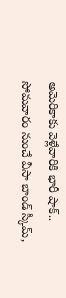అమెరికాకు వెళ్లేవారికి భారీ షాక్.. సోమవారం నుంచే వీసా బాండ్ స్కీమ్,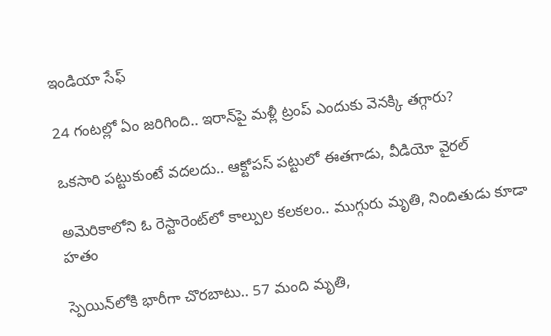ఇండియా సేఫ్

24 గంటల్లో ఏం జరిగింది.. ఇరాన్‌పై మళ్లీ ట్రంప్ ఎందుకు వెనక్కి తగ్గారు?

ఒకసారి పట్టుకుంటే వదలదు.. ఆక్టోపస్ పట్టులో ఈతగాడు, వీడియో వైరల్

అమెరికాలోని ఓ రెస్టారెంట్‌లో కాల్పుల కలకలం.. ముగ్గురు మృతి, నిందితుడు కూడా హతం

స్పెయిన్‌లోకి భారీగా చొరబాటు.. 57 మంది మృతి,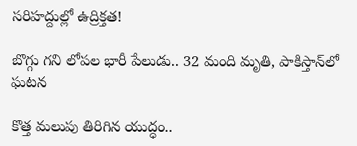సరిహద్దుల్లో ఉద్రిక్తత!

బొగ్గు గని లోపల భారీ పేలుడు.. 32 మంది మృతి, పాకిస్తాన్‌లో ఘటన

కొత్త మలుపు తిరిగిన యుద్ధం..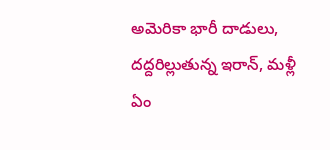అమెరికా భారీ దాడులు, దద్దరిల్లుతున్న ఇరాన్‌, మళ్లీ ఏం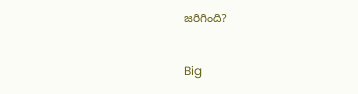జరిగింది?

Big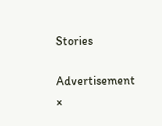Stories

Advertisement
×